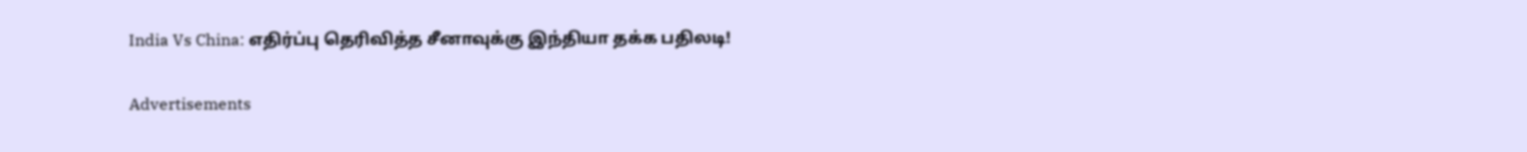India Vs China: எதிர்ப்பு தெரிவித்த சீனாவுக்கு இந்தியா தக்க பதிலடி!

Advertisements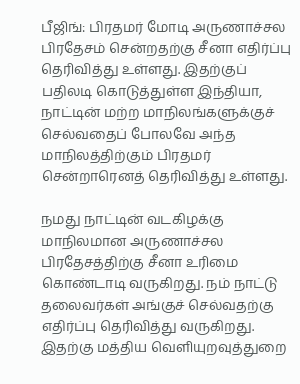பீஜிங்: பிரதமர் மோடி அருணாச்சல பிரதேசம் சென்றதற்கு சீனா எதிர்ப்பு தெரிவித்து உள்ளது. இதற்குப் பதிலடி கொடுத்துள்ள இந்தியா, நாட்டின் மற்ற மாநிலங்களுக்குச் செல்வதைப் போலவே அந்த மாநிலத்திற்கும் பிரதமர் சென்றாரெனத் தெரிவித்து உள்ளது.

நமது நாட்டின் வடகிழக்கு மாநிலமான அருணாச்சல பிரதேசத்திற்கு சீனா உரிமை கொண்டாடி வருகிறது. நம் நாட்டு தலைவர்கள் அங்குச் செல்வதற்கு எதிர்ப்பு தெரிவித்து வருகிறது. இதற்கு மத்திய வெளியுறவுத்துறை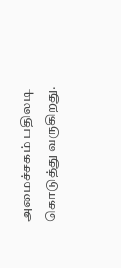அமைச்சகம் பதிலடி கொடுத்து வருகிறது.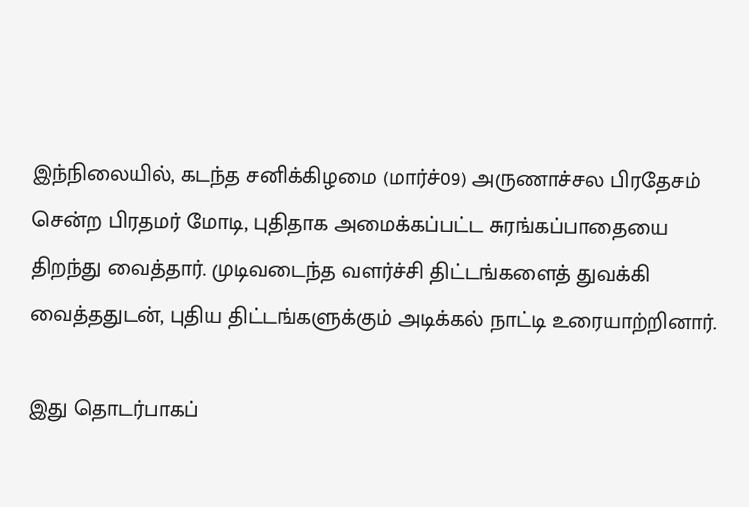இந்நிலையில், கடந்த சனிக்கிழமை (மார்ச்09) அருணாச்சல பிரதேசம் சென்ற பிரதமர் மோடி, புதிதாக அமைக்கப்பட்ட சுரங்கப்பாதையை திறந்து வைத்தார். முடிவடைந்த வளர்ச்சி திட்டங்களைத் துவக்கி வைத்ததுடன், புதிய திட்டங்களுக்கும் அடிக்கல் நாட்டி உரையாற்றினார்.

இது தொடர்பாகப்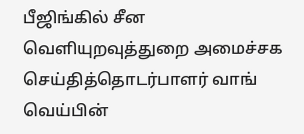பீஜிங்கில் சீன வெளியுறவுத்துறை அமைச்சக செய்தித்தொடர்பாளர் வாங் வெய்பின்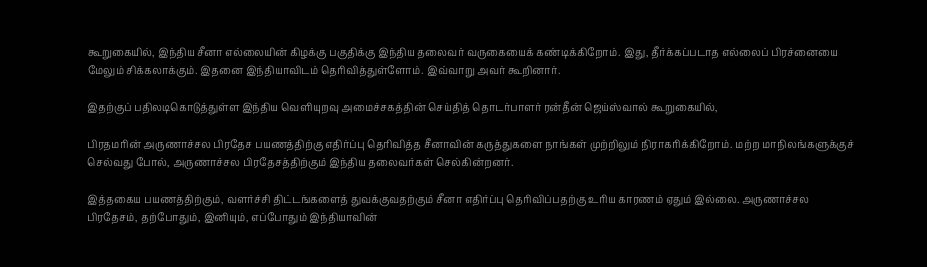கூறுகையில், இந்திய சீனா எல்லையின் கிழக்கு பகுதிக்கு இந்திய தலைவர் வருகையைக் கண்டிக்கிறோம். இது, தீர்க்கப்படாத எல்லைப் பிரச்னையை மேலும் சிக்கலாக்கும். இதனை இந்தியாவிடம் தெரிவித்துள்ளோம். இவ்வாறு அவர் கூறினார்.

இதற்குப் பதிலடிகொடுத்துள்ள இந்திய வெளியுறவு அமைச்சகத்தின் செய்தித் தொடர்பாளர் ரன்தீன் ஜெய்ஸ்வால் கூறுகையில்,

பிரதமரின் அருணாச்சல பிரதேச பயணத்திற்கு எதிர்ப்பு தெரிவித்த சீனாவின் கருத்துகளை நாங்கள் முற்றிலும் நிராகரிக்கிறோம். மற்ற மாநிலங்களுக்குச் செல்வது போல், அருணாச்சல பிரதேசத்திற்கும் இந்திய தலைவர்கள் செல்கின்றனர்.

இத்தகைய பயணத்திற்கும், வளர்ச்சி திட்டங்களைத் துவக்குவதற்கும் சீனா எதிர்ப்பு தெரிவிப்பதற்கு உரிய காரணம் ஏதும் இல்லை. அருணாச்சல பிரதேசம், தற்போதும், இனியும், எப்போதும் இந்தியாவின்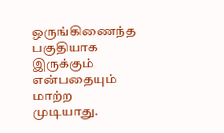ஒருங்கிணைந்த பகுதியாக இருக்கும் என்பதையும் மாற்ற முடியாது.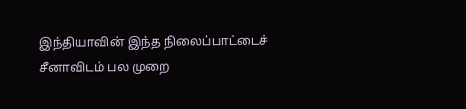இந்தியாவின் இந்த நிலைப்பாட்டைச் சீனாவிடம் பல முறை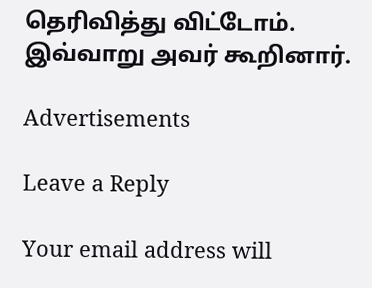தெரிவித்து விட்டோம். இவ்வாறு அவர் கூறினார்.

Advertisements

Leave a Reply

Your email address will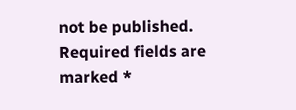not be published. Required fields are marked *